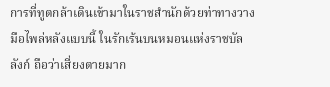การที่ทูตกล้าเดินเข้ามาในราชสำนักด้วยท่าทางวางมือไพล่หลังแบบนี้ ในรักเร้นบนหมอนแห่งราชบัลลังก์ ถือว่าเสี่ยงตายมาก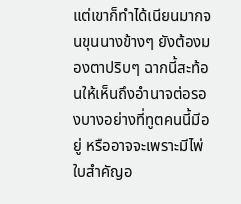แต่เขาก็ทำได้เนียนมากจนขุนนางข้างๆ ยังต้องมองตาปริบๆ ฉากนี้สะท้อนให้เห็นถึงอำนาจต่อรองบางอย่างที่ทูตคนนี้มีอยู่ หรืออาจจะเพราะมีไพ่ใบสำคัญอ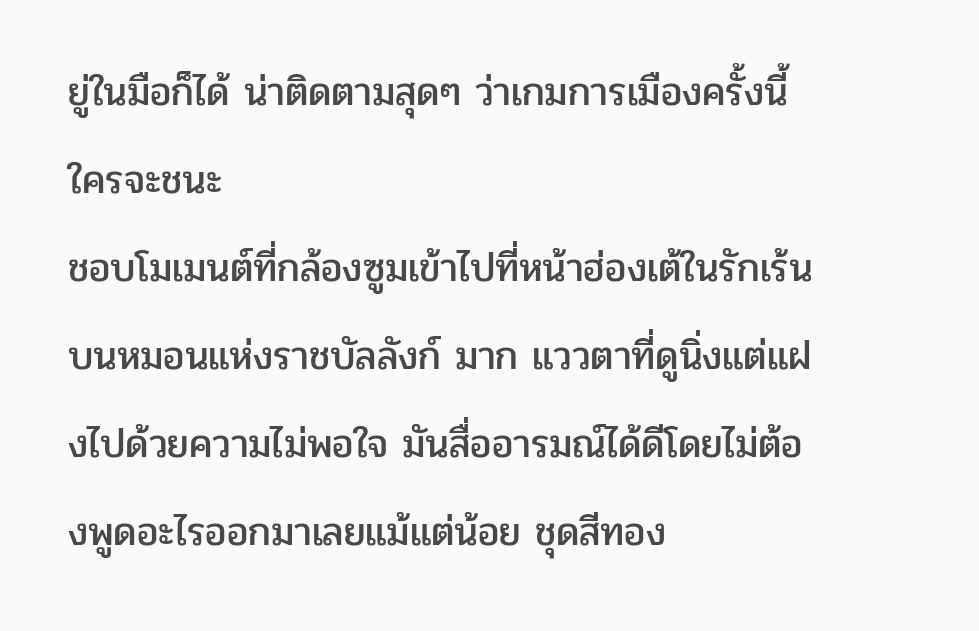ยู่ในมือก็ได้ น่าติดตามสุดๆ ว่าเกมการเมืองครั้งนี้ใครจะชนะ
ชอบโมเมนต์ที่กล้องซูมเข้าไปที่หน้าฮ่องเต้ในรักเร้นบนหมอนแห่งราชบัลลังก์ มาก แววตาที่ดูนิ่งแต่แฝงไปด้วยความไม่พอใจ มันสื่ออารมณ์ได้ดีโดยไม่ต้องพูดอะไรออกมาเลยแม้แต่น้อย ชุดสีทอง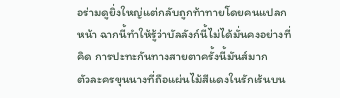อร่ามดูยิ่งใหญ่แต่กลับถูกท้าทายโดยคนแปลกหน้า ฉากนี้ทำให้รู้ว่าบัลลังก์นี้ไม่ได้มั่นคงอย่างที่คิด การปะทะกันทางสายตาครั้งนี้มันส์มาก
ตัวละครขุนนางที่ถือแผ่นไม้สีแดงในรักเร้นบน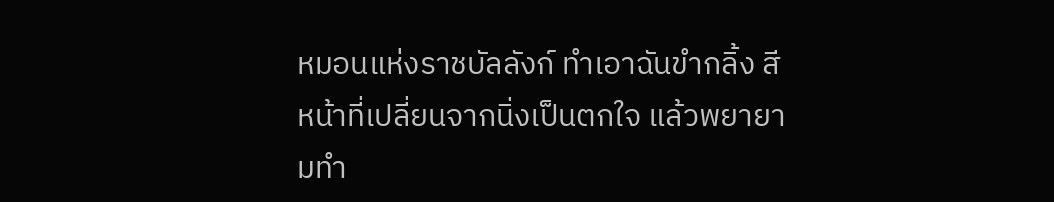หมอนแห่งราชบัลลังก์ ทำเอาฉันขำกลิ้ง สีหน้าที่เปลี่ยนจากนิ่งเป็นตกใจ แล้วพยายามทำ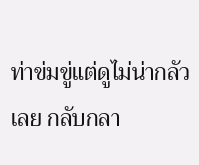ท่าข่มขู่แต่ดูไม่น่ากลัวเลย กลับกลา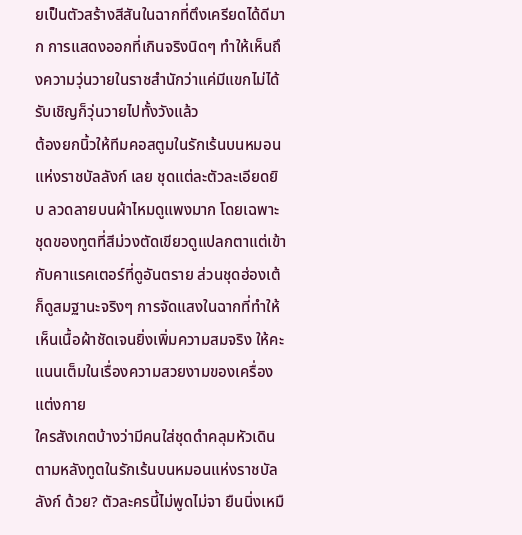ยเป็นตัวสร้างสีสันในฉากที่ตึงเครียดได้ดีมาก การแสดงออกที่เกินจริงนิดๆ ทำให้เห็นถึงความวุ่นวายในราชสำนักว่าแค่มีแขกไม่ได้รับเชิญก็วุ่นวายไปทั้งวังแล้ว
ต้องยกนิ้วให้ทีมคอสตูมในรักเร้นบนหมอนแห่งราชบัลลังก์ เลย ชุดแต่ละตัวละเอียดยิบ ลวดลายบนผ้าไหมดูแพงมาก โดยเฉพาะชุดของทูตที่สีม่วงตัดเขียวดูแปลกตาแต่เข้ากับคาแรคเตอร์ที่ดูอันตราย ส่วนชุดฮ่องเต้ก็ดูสมฐานะจริงๆ การจัดแสงในฉากที่ทำให้เห็นเนื้อผ้าชัดเจนยิ่งเพิ่มความสมจริง ให้คะแนนเต็มในเรื่องความสวยงามของเครื่องแต่งกาย
ใครสังเกตบ้างว่ามีคนใส่ชุดดำคลุมหัวเดินตามหลังทูตในรักเร้นบนหมอนแห่งราชบัลลังก์ ด้วย? ตัวละครนี้ไม่พูดไม่จา ยืนนิ่งเหมื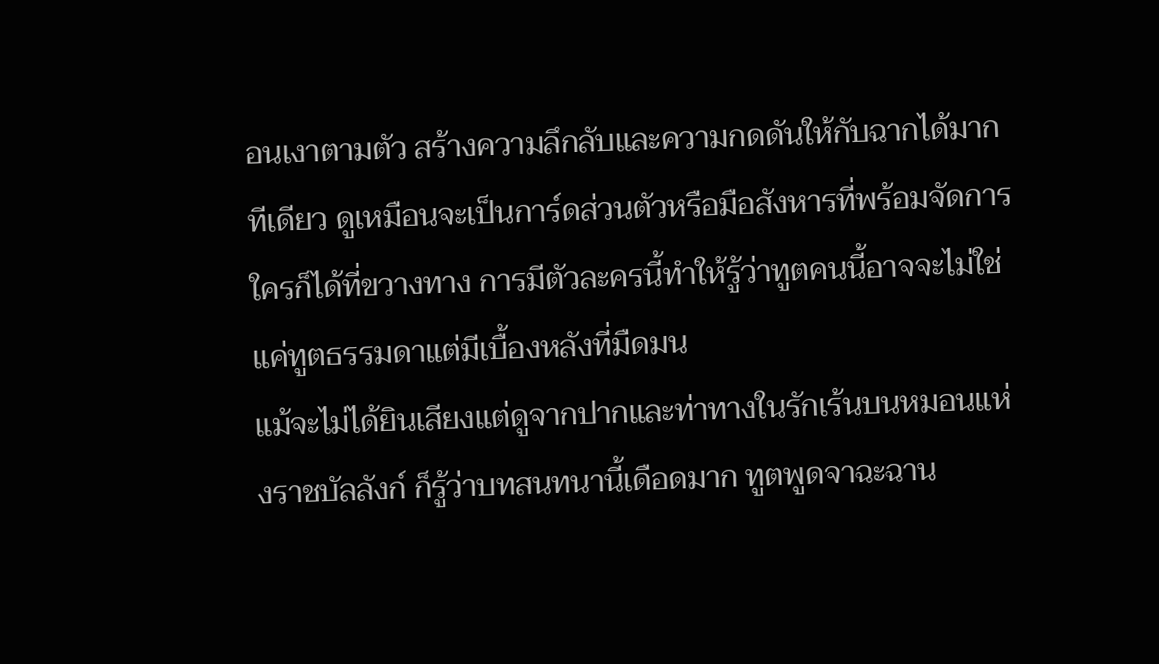อนเงาตามตัว สร้างความลึกลับและความกดดันให้กับฉากได้มากทีเดียว ดูเหมือนจะเป็นการ์ดส่วนตัวหรือมือสังหารที่พร้อมจัดการใครก็ได้ที่ขวางทาง การมีตัวละครนี้ทำให้รู้ว่าทูตคนนี้อาจจะไม่ใช่แค่ทูตธรรมดาแต่มีเบื้องหลังที่มืดมน
แม้จะไม่ได้ยินเสียงแต่ดูจากปากและท่าทางในรักเร้นบนหมอนแห่งราชบัลลังก์ ก็รู้ว่าบทสนทนานี้เดือดมาก ทูตพูดจาฉะฉาน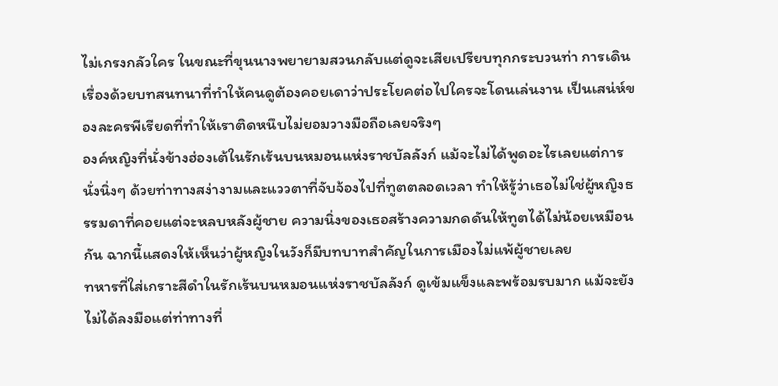ไม่เกรงกลัวใคร ในขณะที่ขุนนางพยายามสวนกลับแต่ดูจะเสียเปรียบทุกกระบวนท่า การเดินเรื่องด้วยบทสนทนาที่ทำให้คนดูต้องคอยเดาว่าประโยคต่อไปใครจะโดนเล่นงาน เป็นเสน่ห์ของละครพีเรียดที่ทำให้เราติดหนึบไม่ยอมวางมือถือเลยจริงๆ
องค์หญิงที่นั่งข้างฮ่องเต้ในรักเร้นบนหมอนแห่งราชบัลลังก์ แม้จะไม่ได้พูดอะไรเลยแต่การนั่งนิ่งๆ ด้วยท่าทางสง่างามและแววตาที่จับจ้องไปที่ทูตตลอดเวลา ทำให้รู้ว่าเธอไม่ใช่ผู้หญิงธรรมดาที่คอยแต่จะหลบหลังผู้ชาย ความนิ่งของเธอสร้างความกดดันให้ทูตได้ไม่น้อยเหมือนกัน ฉากนี้แสดงให้เห็นว่าผู้หญิงในวังก็มีบทบาทสำคัญในการเมืองไม่แพ้ผู้ชายเลย
ทหารที่ใส่เกราะสีดำในรักเร้นบนหมอนแห่งราชบัลลังก์ ดูเข้มแข็งและพร้อมรบมาก แม้จะยังไม่ได้ลงมือแต่ท่าทางที่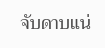จับดาบแน่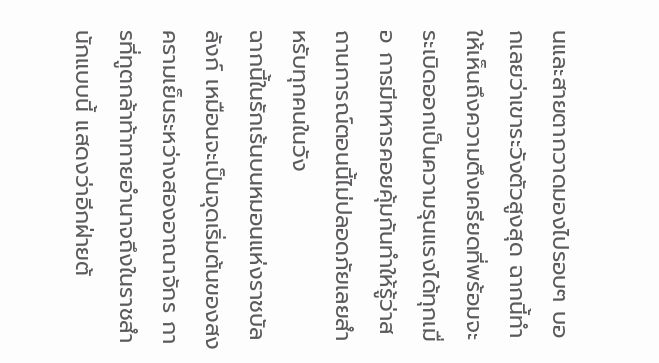นและสายตากวาดมองไปรอบๆ บอกเลยว่าเขาระวังตัวสูงสุด ฉากนี้ทำให้เห็นถึงความตึงเครียดที่พร้อมจะระเบิดออกเป็นความรุนแรงได้ทุกเมื่อ การมีทหารคอยคุ้มกันทำให้รู้ว่าสถานการณ์ตอนนี้ไม่ปลอดภัยเลยสำหรับทุกคนในวัง
ฉากนี้ในรักเร้นบนหมอนแห่งราชบัลลังก์ เหมือนจะเป็นจุดเริ่มต้นของสงครามเย็นระหว่างสองอาณาจักร การที่ทูตกล้าท้าทายอำนาจถึงในราชสำนักแบบนี้ แสดงว่าอีกฝ่ายต้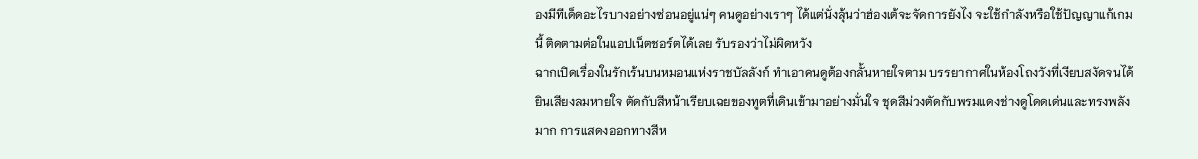องมีทีเด็ดอะไรบางอย่างซ่อนอยู่แน่ๆ คนดูอย่างเราๆ ได้แต่นั่งลุ้นว่าฮ่องเต้จะจัดการยังไง จะใช้กำลังหรือใช้ปัญญาแก้เกมนี้ ติดตามต่อในแอปเน็ตชอร์ตได้เลย รับรองว่าไม่ผิดหวัง
ฉากเปิดเรื่องในรักเร้นบนหมอนแห่งราชบัลลังก์ ทำเอาคนดูต้องกลั้นหายใจตาม บรรยากาศในห้องโถงวังที่เงียบสงัดจนได้ยินเสียงลมหายใจ ตัดกับสีหน้าเรียบเฉยของทูตที่เดินเข้ามาอย่างมั่นใจ ชุดสีม่วงตัดกับพรมแดงช่างดูโดดเด่นและทรงพลังมาก การแสดงออกทางสีห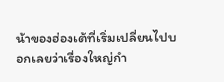น้าของฮ่องเต้ที่เริ่มเปลี่ยนไปบอกเลยว่าเรื่องใหญ่กำ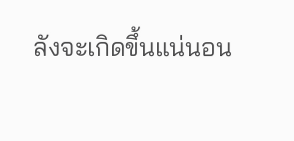ลังจะเกิดขึ้นแน่นอน